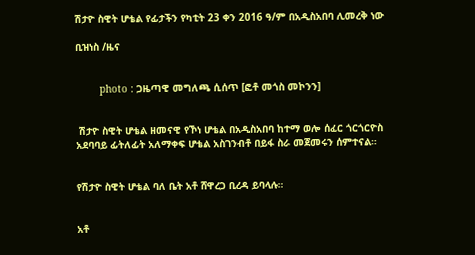ሽታዮ ስዊት ሆቴል የፊታችን የካቲት 23 ቀን 2016 ዓ/ም በአዲስአበባ ሊመረቅ ነው

ቢዝነስ /ዜና


        photo : ጋዜጣዊ መግለጫ ሲሰጥ [ፎቶ መጎስ መኮንን]


 ሽታዮ ስዊት ሆቴል ዘመናዊ የኾነ ሆቴል በአዲስአበባ ከተማ ወሎ ሰፈር ጎርጎርዮስ አደባባይ ፊትለፊት አለማቀፍ ሆቴል አስገንብቶ በይፋ ስራ መጀመሩን ሰምተናል።


የሽታዮ ስዊት ሆቴል ባለ ቤት አቶ ሸዋረጋ ቢረዳ ይባላሉ።


አቶ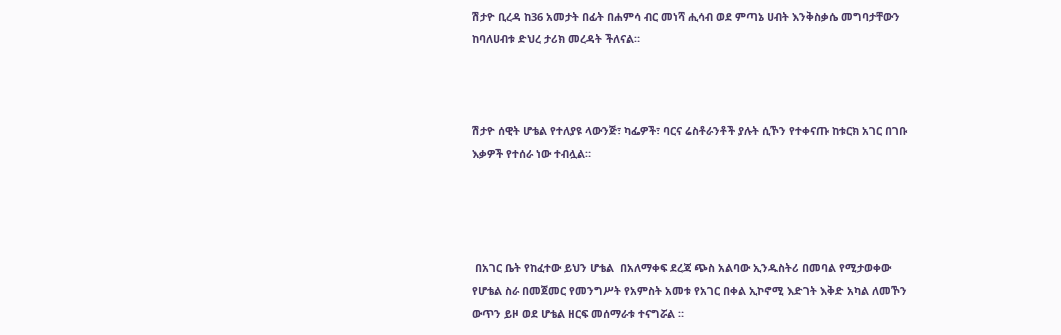ሽታዮ ቢረዳ ከ36 አመታት በፊት በሐምሳ ብር መነሻ ሒሳብ ወደ ምጣኔ ሀብት እንቅስቃሴ መግባታቸውን ከባለሀብቱ ድህረ ታሪክ መረዳት ችለናል።



ሽታዮ ሰዊት ሆቴል የተለያዩ ላውንጅ፣ ካፌዎች፣ ባርና ሬስቶራንቶች ያሉት ሲኾን የተቀናጡ ከቱርክ አገር በገቡ እቃዎች የተሰራ ነው ተብሏል።




 በአገር ቤት የከፈተው ይህን ሆቴል  በአለማቀፍ ደረጃ ጭስ አልባው ኢንዱስትሪ በመባል የሚታወቀው የሆቴል ስራ በመጀመር የመንግሥት የአምስት አመቱ የአገር በቀል ኢኮኖሚ እድገት እቅድ አካል ለመኾን ውጥን ይዞ ወደ ሆቴል ዘርፍ መሰማራቱ ተናግሯል ።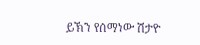ይኽን የሰማነው ሽታዮ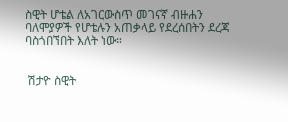ስዊት ሆቴል ለአገርውስጥ መገናኛ ብዙሐን ባለሞያዎች የሆቴሉን አጠቃላይ የደረሰበትን ደረጃ ባስጎበኘበት እለት ነው።


 ሽታዮ ስዊት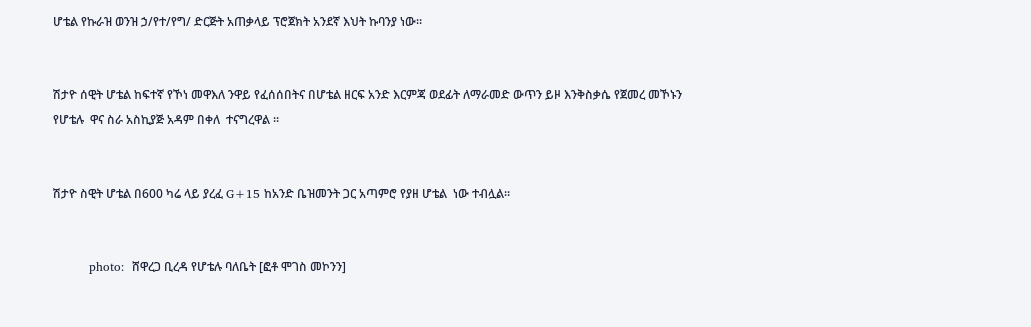ሆቴል የኩራዝ ወንዝ ኃ/የተ/የግ/ ድርጅት አጠቃላይ ፕሮጀክት አንደኛ እህት ኩባንያ ነው።


ሽታዮ ሰዊት ሆቴል ከፍተኛ የኾነ መዋእለ ንዋይ የፈሰሰበትና በሆቴል ዘርፍ አንድ እርምጃ ወደፊት ለማራመድ ውጥን ይዞ እንቅስቃሴ የጀመረ መኾኑን የሆቴሉ  ዋና ስራ አስኪያጅ አዳም በቀለ  ተናግረዋል ።


ሽታዮ ስዊት ሆቴል በ600 ካሬ ላይ ያረፈ G+15 ከአንድ ቤዝመንት ጋር አጣምሮ የያዘ ሆቴል  ነው ተብሏል።


         photo:  ሸዋረጋ ቢረዳ የሆቴሉ ባለቤት [ፎቶ ሞገስ መኮንን]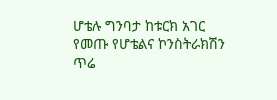ሆቴሉ ግንባታ ከቱርክ አገር የመጡ የሆቴልና ኮንስትራክሽን ጥሬ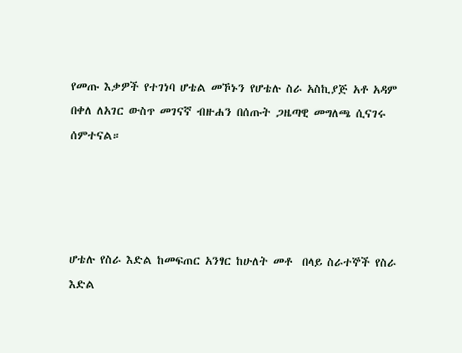የመጡ እቃዎች የተገነባ ሆቴል መኾኑን የሆቴሉ ስራ አስኪያጅ አቶ አዳም በቀለ ለአገር ውስጥ መገናኛ ብዙሐን በሰጡት ጋዜጣዊ መግለጫ ሲናገሩ ሰምተናል።




ሆቴሉ የስራ እድል ከመፍጠር አንፃር ከሁለት መቶ  በላይ ስራተኞች የስራ እድል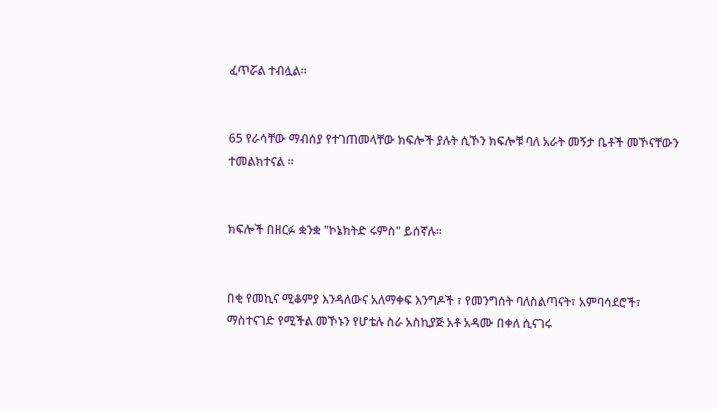ፈጥሯል ተብሏል።


65 የራሳቸው ማብሰያ የተገጠመላቸው ክፍሎች ያሉት ሲኾን ክፍሎቹ ባለ አራት መኝታ ቤቶች መኾናቸውን ተመልክተናል ።


ክፍሎች በዘርፉ ቋንቋ "ኮኔክትድ ሩምስ" ይሰኛሉ።


በቂ የመኪና ሚቆምያ እንዳለውና አለማቀፍ እንግዶች ፣ የመንግሰት ባለስልጣናት፣ አምባሳደሮች፣ ማስተናገድ የሚችል መኾኑን የሆቴሉ ስራ አስኪያጅ አቶ አዳሙ በቀለ ሲናገሩ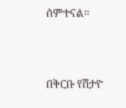ሰምተናል።


በቅርቡ የሽታዮ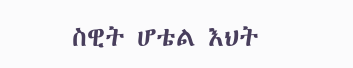ስዊት ሆቴል እህት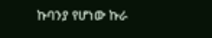ኩባንያ የሆነው ኩራ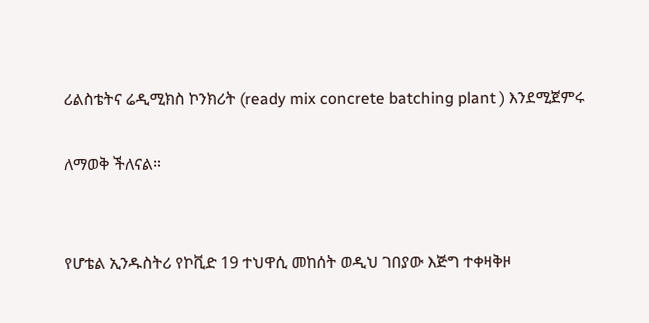ሪልስቴትና ሬዲሚክስ ኮንክሪት (ready mix concrete batching plant ) እንደሚጀምሩ

ለማወቅ ችለናል።


የሆቴል ኢንዱስትሪ የኮቪድ 19 ተህዋሲ መከሰት ወዲህ ገበያው እጅግ ተቀዛቅዞ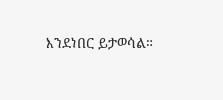እንደነበር ይታወሳል።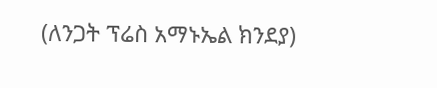(ለንጋት ፕሬስ አማኑኤል ክንደያ)